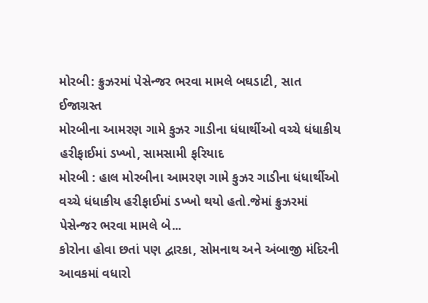મોરબી: ક્રુઝરમાં પેસેન્જર ભરવા મામલે બઘડાટી, સાત ઈજાગ્રસ્ત
મોરબીના આમરણ ગામે કુઝર ગાડીના ધંધાર્થીઓ વચ્ચે ધંધાકીય હરીફાઈમાં ડખ્ખો, સામસામી ફરિયાદ
મોરબી : હાલ મોરબીના આમરણ ગામે કુઝર ગાડીના ધંધાર્થીઓ વચ્ચે ધંધાકીય હરીફાઈમાં ડખ્ખો થયો હતો.જેમાં ક્રુઝરમાં પેસેન્જર ભરવા મામલે બે...
કોરોના હોવા છતાં પણ દ્વારકા, સોમનાથ અને અંબાજી મંદિરની આવકમાં વધારો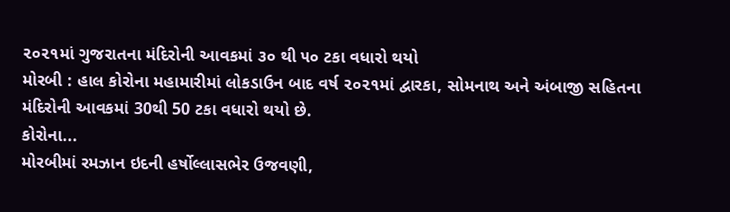૨૦૨૧માં ગુજરાતના મંદિરોની આવકમાં ૩૦ થી ૫૦ ટકા વધારો થયો
મોરબી : હાલ કોરોના મહામારીમાં લોકડાઉન બાદ વર્ષ ૨૦૨૧માં દ્વારકા, સોમનાથ અને અંબાજી સહિતના મંદિરોની આવકમાં 30થી 50 ટકા વધારો થયો છે.
કોરોના...
મોરબીમાં રમઝાન ઇદની હર્ષોલ્લાસભેર ઉજવણી,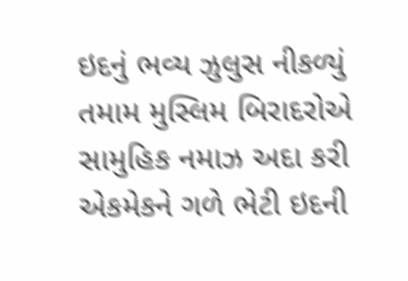ઇદનું ભવ્ય ઝુલુસ નીકળ્યું
તમામ મુસ્લિમ બિરાદરોએ સામુહિક નમાઝ અદા કરી એકમેકને ગળે ભેટી ઇદની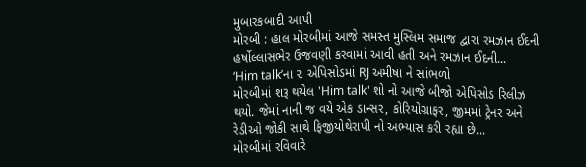મુબારકબાદી આપી
મોરબી : હાલ મોરબીમાં આજે સમસ્ત મુસ્લિમ સમાજ દ્વારા રમઝાન ઈદની હર્ષોલ્લાસભેર ઉજવણી કરવામાં આવી હતી અને રમઝાન ઈદની...
‘Him talk’ના ૨ એપિસોડમાં RJ અમીષા ને સાંભળો
મોરબીમાં શરૂ થયેલ 'Him talk' શો નો આજે બીજો એપિસોડ રિલીઝ થયો. જેમાં નાની જ વયે એક ડાન્સર, કોરિયોગ્રાફર, જીમમાં ટ્રેનર અને રેડીઓ જોકી સાથે ફિજીયોથેરાપી નો અભ્યાસ કરી રહ્યા છે...
મોરબીમાં રવિવારે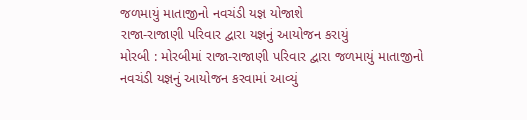જળમાયું માતાજીનો નવચંડી યજ્ઞ યોજાશે
રાજા-રાજાણી પરિવાર દ્વારા યજ્ઞનું આયોજન કરાયું
મોરબી : મોરબીમાં રાજા-રાજાણી પરિવાર દ્વારા જળમાયું માતાજીનો નવચંડી યજ્ઞનું આયોજન કરવામાં આવ્યું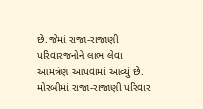છે.જેમાં રાજા-રાજાણી પરિવારજનોને લાભ લેવા આમત્રંણ આપવામાં આવ્યું છે.
મોરબીમાં રાજા-રાજાણી પરિવાર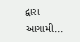દ્વારા આગામી...